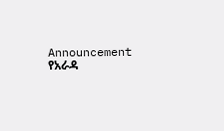Announcement የአራዳ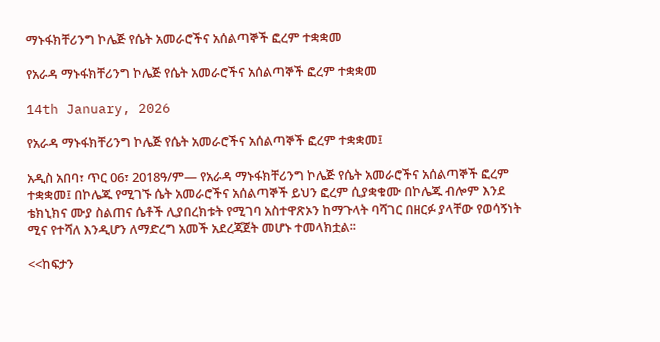ማኑፋክቸሪንግ ኮሌጅ የሴት አመራሮችና አሰልጣኞች ፎረም ተቋቋመ

የአራዳ ማኑፋክቸሪንግ ኮሌጅ የሴት አመራሮችና አሰልጣኞች ፎረም ተቋቋመ

14th January, 2026

የአራዳ ማኑፋክቸሪንግ ኮሌጅ የሴት አመራሮችና አሰልጣኞች ፎረም ተቋቋመ፤

አዲስ አበባ፣ ጥር 06፣ 2018ዓ/ም— የአራዳ ማኑፋክቸሪንግ ኮሌጅ የሴት አመራሮችና አሰልጣኞች ፎረም ተቋቋመ፤ በኮሌጁ የሚገኙ ሴት አመራሮችና አሰልጣኞች ይህን ፎረም ሲያቋቁሙ በኮሌጁ ብሎም እንደ ቴክኒክና ሙያ ስልጠና ሴቶች ሊያበረክቱት የሚገባ አስተዋጽኦን ከማጉላት ባሻገር በዘርፉ ያላቸው የወሳኝነት ሚና የተሻለ እንዲሆን ለማድረግ አመች አደረጃጀት መሆኑ ተመላክቷል፡፡

<<ከፍታን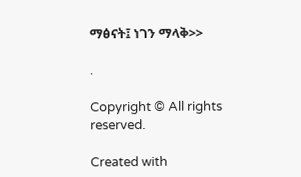ማፅናት፤ ነገን ማላቅ>>

.

Copyright © All rights reserved.

Created with